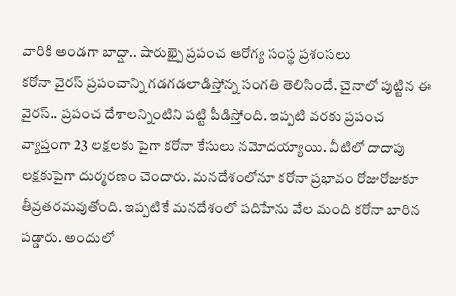వారికి అండగా బాద్షా.. షారుఖ్పై ప్రపంచ ఆరోగ్య సంస్థ ప్రశంసలు
కరోనా వైరస్ ప్రపంచాన్ని గడగడలాడిస్తోన్న సంగతి తెలిసిందే. చైనాలో పుట్టిన ఈ వైరస్.. ప్రపంచ దేశాలన్నింటిని పట్టి పీడిస్తోంది. ఇప్పటి వరకు ప్రపంచ వ్యాప్తంగా 23 లక్షలకు పైగా కరోనా కేసులు నమోదయ్యాయి. వీటిలో దాదాపు లక్షకుపైగా దుర్మరణం చెందారు. మనదేశంలోనూ కరోనా ప్రభావం రోజురోజుకూ తీవ్రతరమవుతోంది. ఇప్పటికే మనదేశంలో పదిహేను వేల మంది కరోనా బారిన పడ్డారు. అందులో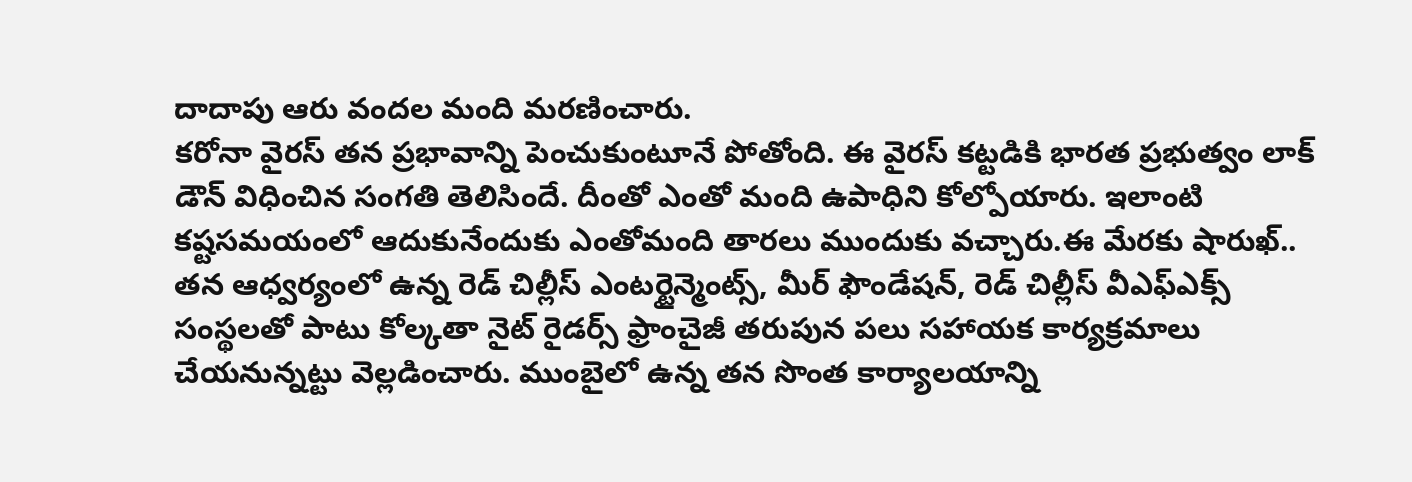దాదాపు ఆరు వందల మంది మరణించారు.
కరోనా వైరస్ తన ప్రభావాన్ని పెంచుకుంటూనే పోతోంది. ఈ వైరస్ కట్టడికి భారత ప్రభుత్వం లాక్ డౌన్ విధించిన సంగతి తెలిసిందే. దీంతో ఎంతో మంది ఉపాధిని కోల్పోయారు. ఇలాంటి కష్టసమయంలో ఆదుకునేందుకు ఎంతోమంది తారలు ముందుకు వచ్చారు.ఈ మేరకు షారుఖ్.. తన ఆధ్వర్యంలో ఉన్న రెడ్ చిల్లీస్ ఎంటర్టైన్మెంట్స్, మీర్ ఫౌండేషన్, రెడ్ చిల్లీస్ వీఎఫ్ఎక్స్ సంస్థలతో పాటు కోల్కతా నైట్ రైడర్స్ ఫ్రాంచైజీ తరుపున పలు సహాయక కార్యక్రమాలు చేయనున్నట్టు వెల్లడించారు. ముంబైలో ఉన్న తన సొంత కార్యాలయాన్ని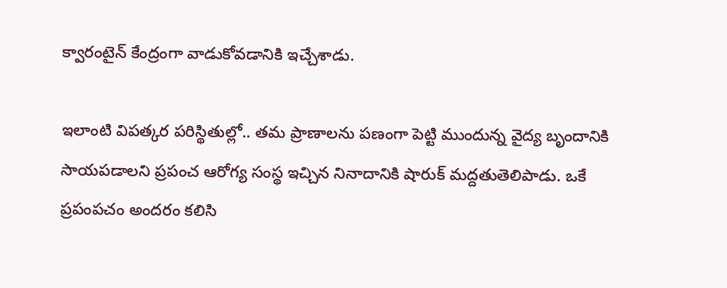క్వారంటైన్ కేంద్రంగా వాడుకోవడానికి ఇచ్చేశాడు.

ఇలాంటి విపత్కర పరిస్థితుల్లో.. తమ ప్రాణాలను పణంగా పెట్టి ముందున్న వైద్య బృందానికి సాయపడాలని ప్రపంచ ఆరోగ్య సంస్థ ఇచ్చిన నినాదానికి షారుక్ మద్దతుతెలిపాడు. ఒకే ప్రపంపచం అందరం కలిసి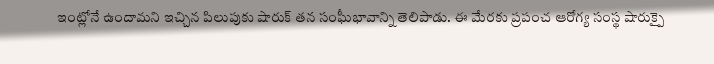ఇంట్లోనే ఉందామని ఇచ్చిన పిలుపుకు షారుక్ తన సంఘీభావాన్ని తెలిపాడు. ఈ మేరకు ప్రపంచ ఆరోగ్య సంస్థ షారుక్పై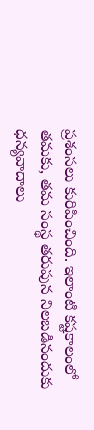ప్రశంసలు కురిపించింది. ఇలాంటి కష్టకాలంలో తమకు, తమ సంస్థ తరుపున నిలబడినందుకు ధన్యవాదాలు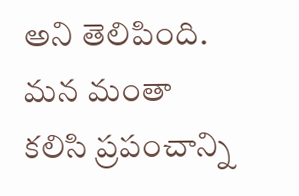అని తెలిపింది. మన మంతా కలిసి ప్రపంచాన్ని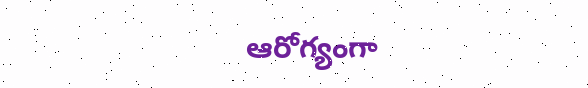ఆరోగ్యంగా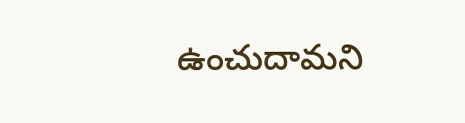ఉంచుదామని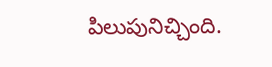పిలుపునిచ్చింది.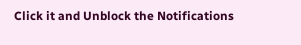Click it and Unblock the Notifications